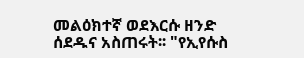መልዕክተኛ ወደእርሱ ዘንድ ሰደዱና አስጠሩት፡፡ "የኢየሱስ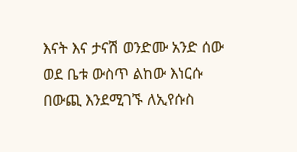እናት እና ታናሽ ወንድሙ አንድ ሰው ወደ ቤቱ ውስጥ ልከው እነርሱ በውጪ እንደሚገኙ ለኢየሱስ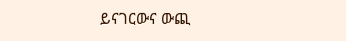ይናገርውና ውጪ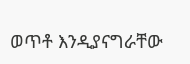ወጥቶ እንዲያናግራቸው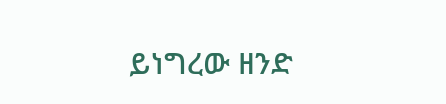ይነግረው ዘንድ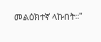መልዕክተኛ ላኩበት፡፡"